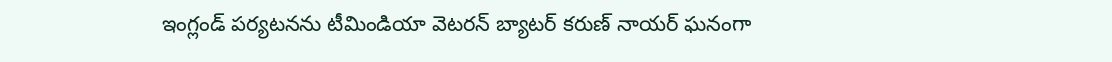ఇంగ్లండ్ పర్యటనను టీమిండియా వెటరన్ బ్యాటర్ కరుణ్ నాయర్ ఘనంగా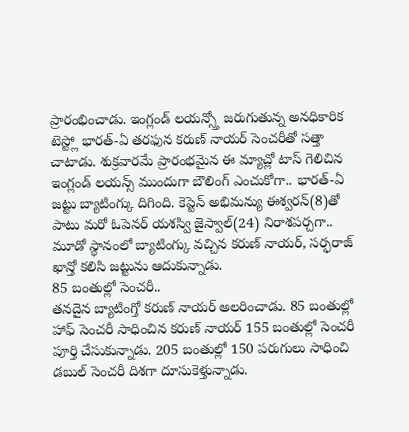ప్రారంభించాడు. ఇంగ్లండ్ లయన్స్తో జరుగుతున్న అనధికారిక టెస్ట్లో భారత్-ఏ తరఫున కరుణ్ నాయర్ సెంచరీతో సత్తా చాటాడు. శుక్రవారమే ప్రారంభమైన ఈ మ్యాచ్లో టాస్ గెలిచిన ఇంగ్లండ్ లయన్స్ ముందుగా బౌలింగ్ ఎంచుకోగా.. భారత్-ఏ జట్టు బ్యాటింగ్కు దిగింది. కెప్టెన్ అభిమన్యు ఈశ్వరన్(8)తో పాటు మరో ఓపెనర్ యశస్వి జైస్వాల్(24) నిరాశపర్చగా.. మూడో స్థానంలో బ్యాటింగ్కు వచ్చిన కరుణ్ నాయర్, సర్ఫరాజ్ ఖాన్తో కలిసి జట్టును ఆదుకున్నాడు.
85 బంతుల్లో సెంచరీ..
తనదైన బ్యాటింగ్తో కరుణ్ నాయర్ అలరించాడు. 85 బంతుల్లో హాఫ్ సెంచరీ సాధించిన కరుణ్ నాయర్ 155 బంతుల్లో సెంచరీ పూర్తి చేసుకున్నాడు. 205 బంతుల్లో 150 పరుగులు సాధించి డబుల్ సెంచరీ దిశగా దూసుకెళ్తున్నాడు.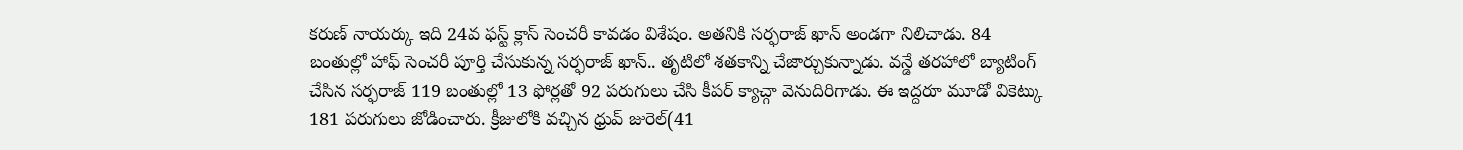కరుణ్ నాయర్కు ఇది 24వ ఫస్ట్ క్లాస్ సెంచరీ కావడం విశేషం. అతనికి సర్ఫరాజ్ ఖాన్ అండగా నిలిచాడు. 84 బంతుల్లో హాఫ్ సెంచరీ పూర్తి చేసుకున్న సర్ఫరాజ్ ఖాన్.. తృటిలో శతకాన్ని చేజార్చుకున్నాడు. వన్డే తరహాలో బ్యాటింగ్ చేసిన సర్ఫరాజ్ 119 బంతుల్లో 13 ఫోర్లతో 92 పరుగులు చేసి కీపర్ క్యాచ్గా వెనుదిరిగాడు. ఈ ఇద్దరూ మూడో వికెట్కు 181 పరుగులు జోడించారు. క్రీజులోకి వచ్చిన ధ్రువ్ జురెల్(41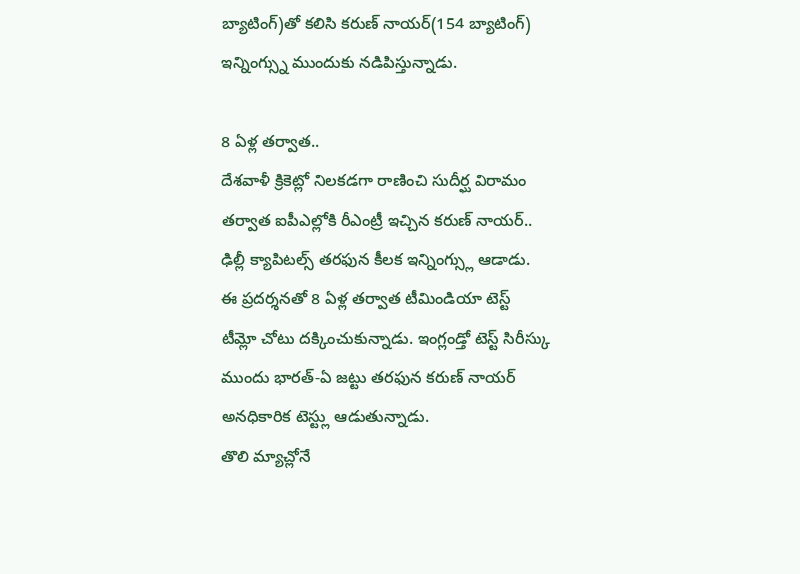బ్యాటింగ్)తో కలిసి కరుణ్ నాయర్(154 బ్యాటింగ్) ఇన్నింగ్స్ను ముందుకు నడిపిస్తున్నాడు.

8 ఏళ్ల తర్వాత..
దేశవాళీ క్రికెట్లో నిలకడగా రాణించి సుదీర్ఘ విరామం తర్వాత ఐపీఎల్లోకి రీఎంట్రీ ఇచ్చిన కరుణ్ నాయర్.. ఢిల్లీ క్యాపిటల్స్ తరఫున కీలక ఇన్నింగ్స్లు ఆడాడు. ఈ ప్రదర్శనతో 8 ఏళ్ల తర్వాత టీమిండియా టెస్ట్ టీమ్లో చోటు దక్కించుకున్నాడు. ఇంగ్లండ్తో టెస్ట్ సిరీస్కు ముందు భారత్-ఏ జట్టు తరఫున కరుణ్ నాయర్ అనధికారిక టెస్ట్లు ఆడుతున్నాడు.
తొలి మ్యాచ్లోనే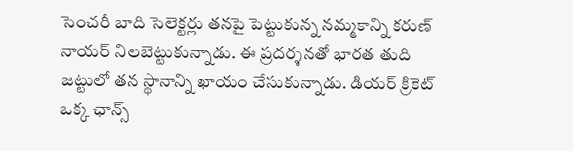సెంచరీ బాది సెలెక్టర్లు తనపై పెట్టుకున్న నమ్మకాన్ని కరుణ్ నాయర్ నిలబెట్టుకున్నాడు. ఈ ప్రదర్శనతో భారత తుది జట్టులో తన స్థానాన్ని ఖాయం చేసుకున్నాడు. డియర్ క్రికెట్ ఒక్క ఛాన్స్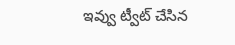ఇవ్వు ట్వీట్ చేసిన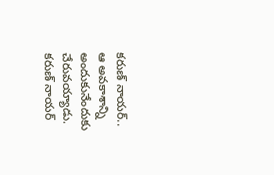కరుణ్ నాయర్.. ఆ అవకాశాన్ని అందుకునేందుకు చేరువయ్యాడు. కరుణ్ నాయర్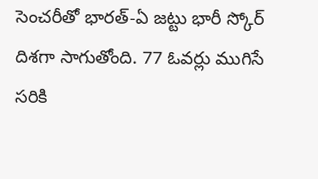సెంచరీతో భారత్-ఏ జట్టు భారీ స్కోర్ దిశగా సాగుతోంది. 77 ఓవర్లు ముగిసే సరికి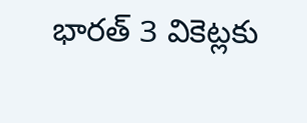భారత్ 3 వికెట్లకు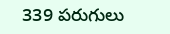339 పరుగులు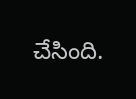చేసింది.